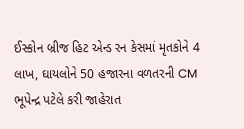ઈસ્કોન બ્રીજ હિટ એન્ડ રન કેસમાં મૃતકોને 4 લાખ, ઘાયલોને 50 હજારના વળતરની CM ભૂપેન્દ્ર પટેલે કરી જાહેરાત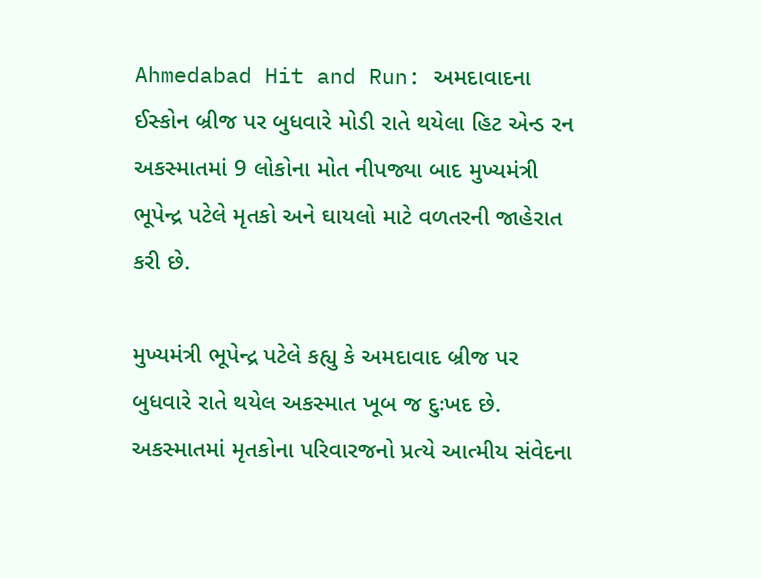Ahmedabad Hit and Run: અમદાવાદના ઈસ્કોન બ્રીજ પર બુધવારે મોડી રાતે થયેલા હિટ એન્ડ રન અકસ્માતમાં 9 લોકોના મોત નીપજ્યા બાદ મુખ્યમંત્રી ભૂપેન્દ્ર પટેલે મૃતકો અને ઘાયલો માટે વળતરની જાહેરાત કરી છે.

મુખ્યમંત્રી ભૂપેન્દ્ર પટેલે કહ્યુ કે અમદાવાદ બ્રીજ પર બુધવારે રાતે થયેલ અકસ્માત ખૂબ જ દુઃખદ છે. અકસ્માતમાં મૃતકોના પરિવારજનો પ્રત્યે આત્મીય સંવેદના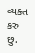વ્યક્ત કરુ છુ.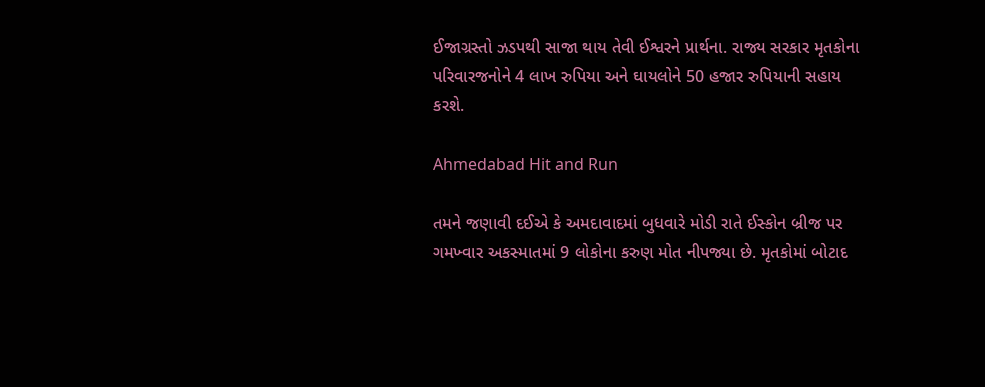ઈજાગ્રસ્તો ઝડપથી સાજા થાય તેવી ઈશ્વરને પ્રાર્થના. રાજ્ય સરકાર મૃતકોના પરિવારજનોને 4 લાખ રુપિયા અને ઘાયલોને 50 હજાર રુપિયાની સહાય કરશે.

Ahmedabad Hit and Run

તમને જણાવી દઈએ કે અમદાવાદમાં બુધવારે મોડી રાતે ઈસ્કોન બ્રીજ પર ગમખ્વાર અકસ્માતમાં 9 લોકોના કરુણ મોત નીપજ્યા છે. મૃતકોમાં બોટાદ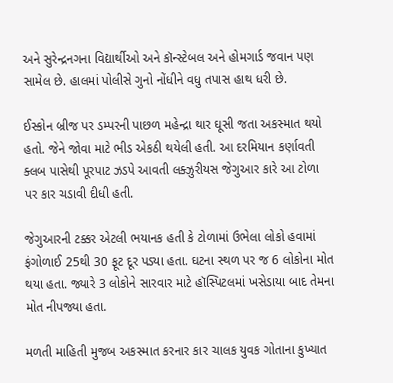અને સુરેન્દ્રનગના વિદ્યાર્થીઓ અને કૉન્સ્ટેબલ અને હોમગાર્ડ જવાન પણ સામેલ છે. હાલમાં પોલીસે ગુનો નોંધીને વધુ તપાસ હાથ ધરી છે.

ઈસ્કોન બ્રીજ પર ડમ્પરની પાછળ મહેન્દ્રા થાર ઘૂસી જતા અકસ્માત થયો હતો. જેને જોવા માટે ભીડ એકઠી થયેલી હતી. આ દરમિયાન કર્ણાવતી ક્લબ પાસેથી પૂરપાટ ઝડપે આવતી લક્ઝુરીયસ જેગુઆર કારે આ ટોળા પર કાર ચડાવી દીધી હતી.

જેગુઆરની ટક્કર એટલી ભયાનક હતી કે ટોળામાં ઉભેલા લોકો હવામાં ફંગોળાઈ 25થી 30 ફૂટ દૂર પડ્યા હતા. ઘટના સ્થળ પર જ 6 લોકોના મોત થયા હતા. જ્યારે 3 લોકોને સારવાર માટે હૉસ્પિટલમાં ખસેડાયા બાદ તેમના મોત નીપજ્યા હતા.

મળતી માહિતી મુજબ અકસ્માત કરનાર કાર ચાલક યુવક ગોતાના કુખ્યાત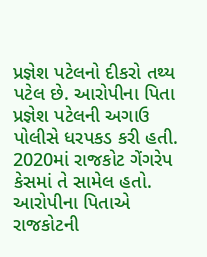પ્રજ્ઞેશ પટેલનો દીકરો તથ્ય પટેલ છે. આરોપીના પિતા પ્રજ્ઞેશ પટેલની અગાઉ પોલીસે ધરપકડ કરી હતી. 2020માં રાજકોટ ગેંગરેપ કેસમાં તે સામેલ હતો. આરોપીના પિતાએ રાજકોટની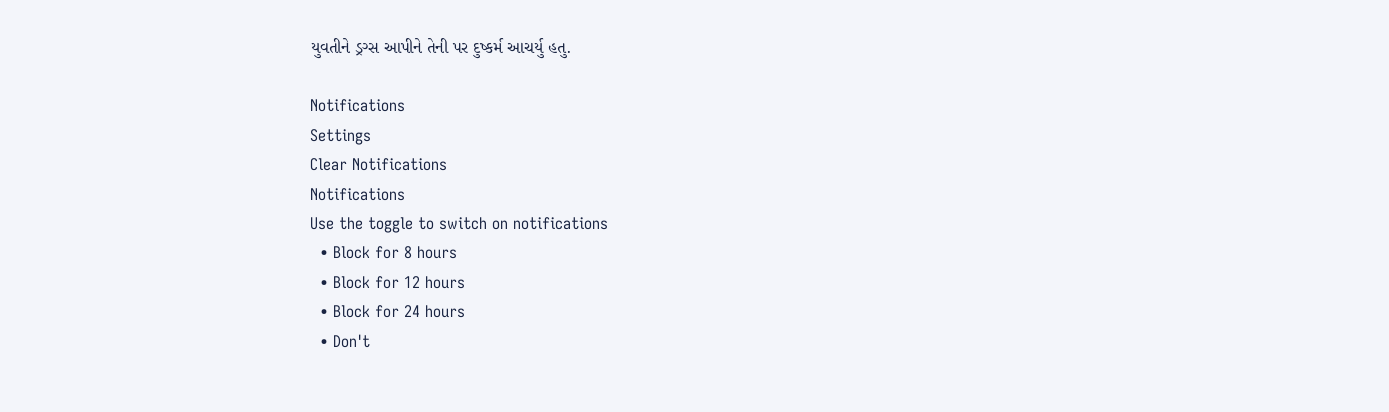યુવતીને ડ્રગ્સ આપીને તેની પર દુષ્કર્મ આચર્યુ હતુ.

Notifications
Settings
Clear Notifications
Notifications
Use the toggle to switch on notifications
  • Block for 8 hours
  • Block for 12 hours
  • Block for 24 hours
  • Don't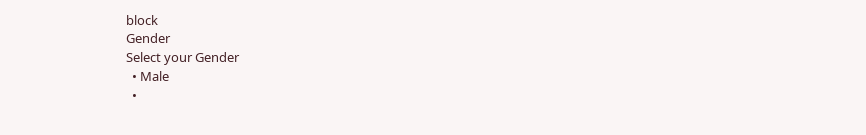block
Gender
Select your Gender
  • Male
  •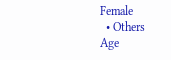Female
  • Others
Age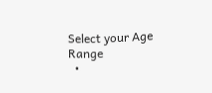Select your Age Range
  •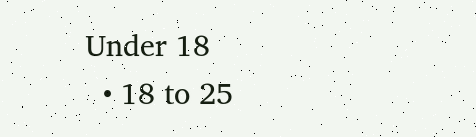Under 18
  • 18 to 25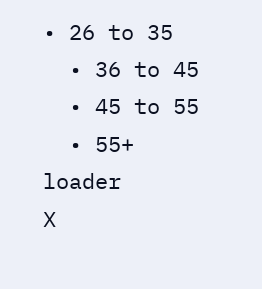• 26 to 35
  • 36 to 45
  • 45 to 55
  • 55+
loader
X